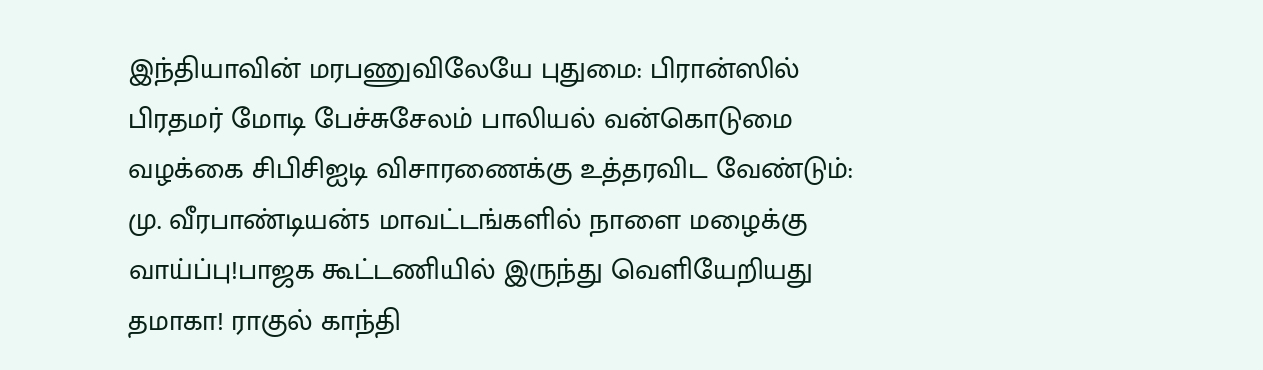இந்தியாவின் மரபணுவிலேயே புதுமை: பிரான்ஸில் பிரதமர் மோடி பேச்சுசேலம் பாலியல் வன்கொடுமை வழக்கை சிபிசிஐடி விசாரணைக்கு உத்தரவிட வேண்டும்: மு. வீரபாண்டியன்5 மாவட்டங்களில் நாளை மழைக்கு வாய்ப்பு!பாஜக கூட்டணியில் இருந்து வெளியேறியது தமாகா! ராகுல் காந்தி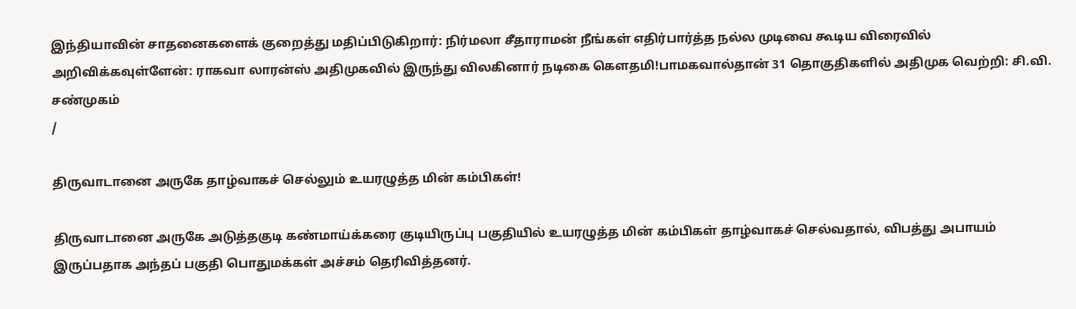இந்தியாவின் சாதனைகளைக் குறைத்து மதிப்பிடுகிறார்: நிர்மலா சீதாராமன் நீங்கள் எதிர்பார்த்த நல்ல முடிவை கூடிய விரைவில் அறிவிக்கவுள்ளேன்: ராகவா லாரன்ஸ் அதிமுகவில் இருந்து விலகினார் நடிகை கெளதமி!பாமகவால்தான் 31 தொகுதிகளில் அதிமுக வெற்றி: சி.வி. சண்முகம்
/

திருவாடானை அருகே தாழ்வாகச் செல்லும் உயரழுத்த மின் கம்பிகள்!

திருவாடானை அருகே அடுத்தகுடி கண்மாய்க்கரை குடியிருப்பு பகுதியில் உயரழுத்த மின் கம்பிகள் தாழ்வாகச் செல்வதால், விபத்து அபாயம் இருப்பதாக அந்தப் பகுதி பொதுமக்கள் அச்சம் தெரிவித்தனர்.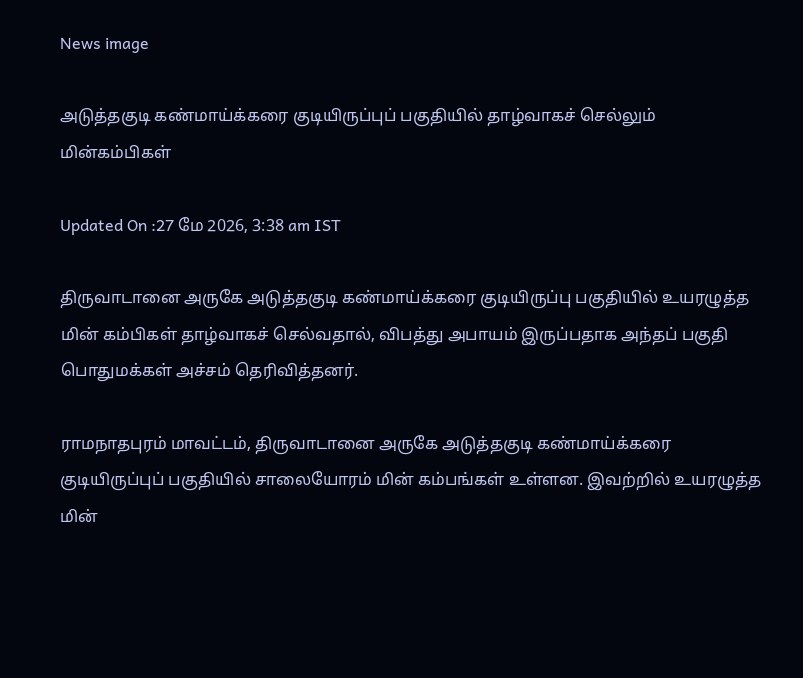News image

அடுத்தகுடி கண்மாய்க்கரை குடியிருப்புப் பகுதியில் தாழ்வாகச் செல்லும் மின்கம்பிகள்

Updated On :27 மே 2026, 3:38 am IST

திருவாடானை அருகே அடுத்தகுடி கண்மாய்க்கரை குடியிருப்பு பகுதியில் உயரழுத்த மின் கம்பிகள் தாழ்வாகச் செல்வதால், விபத்து அபாயம் இருப்பதாக அந்தப் பகுதி பொதுமக்கள் அச்சம் தெரிவித்தனர்.

ராமநாதபுரம் மாவட்டம், திருவாடானை அருகே அடுத்தகுடி கண்மாய்க்கரை குடியிருப்புப் பகுதியில் சாலையோரம் மின் கம்பங்கள் உள்ளன. இவற்றில் உயரழுத்த மின்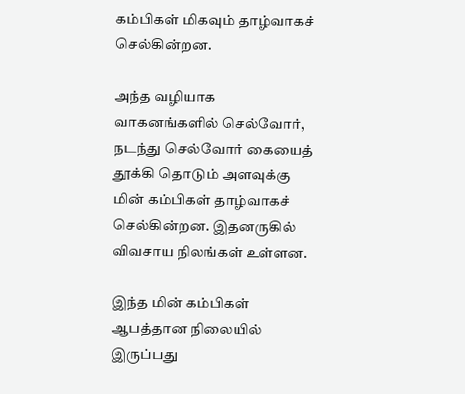கம்பிகள் மிகவும் தாழ்வாகச் செல்கின்றன.

அந்த வழியாக வாகனங்களில் செல்வோர், நடந்து செல்வோர் கையைத் தூக்கி தொடும் அளவுக்கு மின் கம்பிகள் தாழ்வாகச் செல்கின்றன. இதனருகில் விவசாய நிலங்கள் உள்ளன.

இந்த மின் கம்பிகள் ஆபத்தான நிலையில் இருப்பது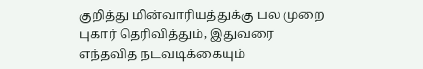குறித்து மின்வாரியத்துக்கு பல முறை புகார் தெரிவித்தும், இதுவரை எந்தவித நடவடிக்கையும்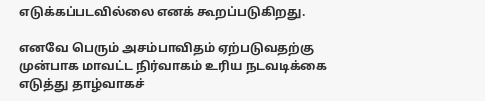எடுக்கப்படவில்லை எனக் கூறப்படுகிறது.

எனவே பெரும் அசம்பாவிதம் ஏற்படுவதற்கு முன்பாக மாவட்ட நிர்வாகம் உரிய நடவடிக்கை எடுத்து தாழ்வாகச்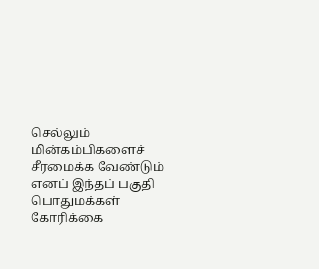செல்லும் மின்கம்பிகளைச் சீரமைக்க வேண்டும் எனப் இந்தப் பகுதி பொதுமக்கள் கோரிக்கை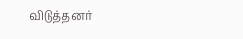விடுத்தனர்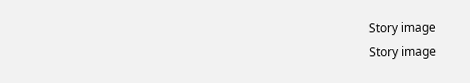Story image
Story image